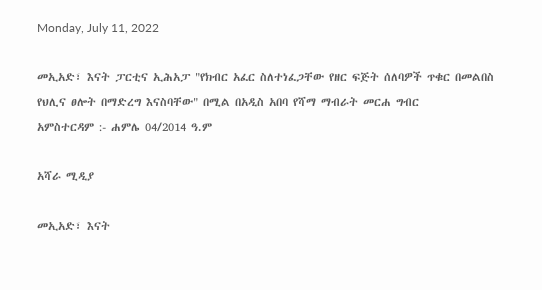Monday, July 11, 2022

መኢአድ፣ እናት ፓርቲና ኢሕአፓ "የክብር አፈር ስለተነፈጋቸው የዘር ፍጅት ሰለባዎች ጥቁር በመልበስ የህሊና ፀሎት በማድረግ እናስባቸው" በሚል በአዲስ አበባ የሻማ ማብራት መርሐ ግብር
አምስተርዳም :- ሐምሌ 04/2014 ዓ.ም

አሻራ ሚዲያ

መኢአድ፣ እናት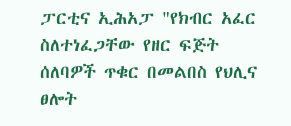ፓርቲና ኢሕአፓ "የክብር አፈር ስለተነፈጋቸው የዘር ፍጅት ሰለባዎች ጥቁር በመልበስ የህሊና ፀሎት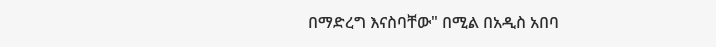በማድረግ እናስባቸው" በሚል በአዲስ አበባ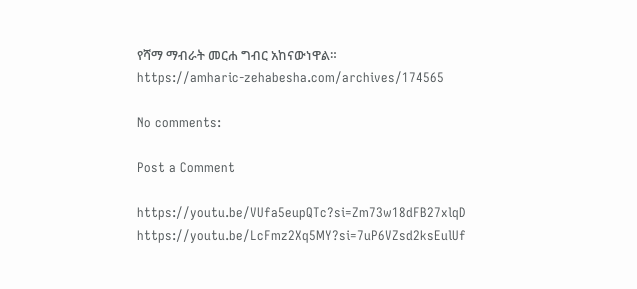የሻማ ማብራት መርሐ ግብር አከናውነዋል።
https://amharic-zehabesha.com/archives/174565

No comments:

Post a Comment

https://youtu.be/VUfa5eupQTc?si=Zm73w18dFB27xlqD       https://youtu.be/LcFmz2Xq5MY?si=7uP6VZsd2ksEulUf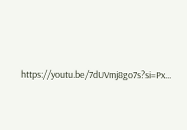https://youtu.be/7dUVmj8go7s?si=Px...